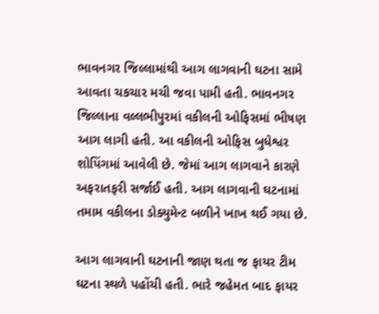ભાવનગર જિલ્લામાંથી આગ લાગવાની ઘટના સામે આવતા ચકચાર મચી જવા પામી હતી. ભાવનગર જિલ્લાના વલ્લભીપુરમાં વકીલની ઓફિસમાં ભીષણ આગ લાગી હતી. આ વકીલની ઓફિસ બુધેશ્વર શોપિંગમાં આવેલી છે. જેમાં આગ લાગવાને કારણે અફરાતફરી સર્જાઈ હતી. આગ લાગવાની ઘટનામાં તમામ વકીલના ડોક્યુમેન્ટ બળીને ખાખ થઈ ગયા છે.

આગ લાગવાની ઘટનાની જાણ થતા જ ફાયર ટીમ ઘટના સ્થળે પહોંચી હતી. ભારે જહેમત બાદ ફાયર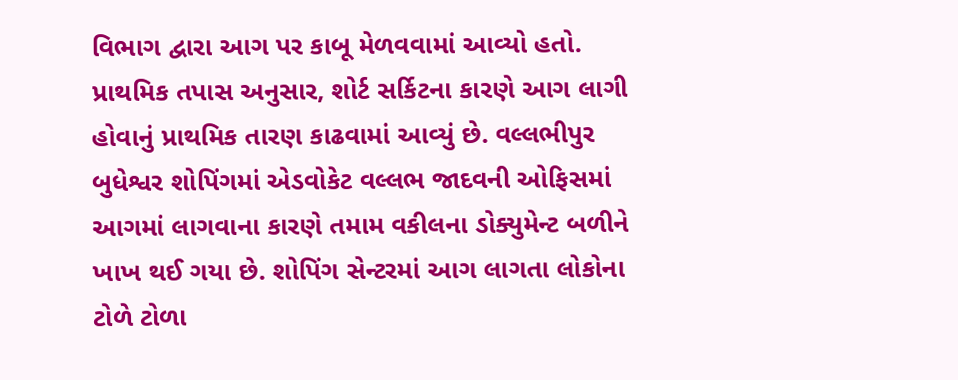વિભાગ દ્વારા આગ પર કાબૂ મેળવવામાં આવ્યો હતો. પ્રાથમિક તપાસ અનુસાર, શોર્ટ સર્કિટના કારણે આગ લાગી હોવાનું પ્રાથમિક તારણ કાઢવામાં આવ્યું છે. વલ્લભીપુર બુધેશ્વર શોપિંગમાં એડવોકેટ વલ્લભ જાદવની ઓફિસમાં આગમાં લાગવાના કારણે તમામ વકીલના ડોક્યુમેન્ટ બળીને ખાખ થઈ ગયા છે. શોપિંગ સેન્ટરમાં આગ લાગતા લોકોના ટોળે ટોળા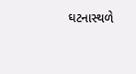ઘટનાસ્થળે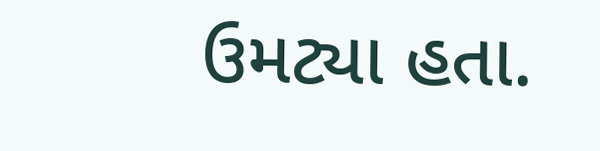ઉમટ્યા હતા.